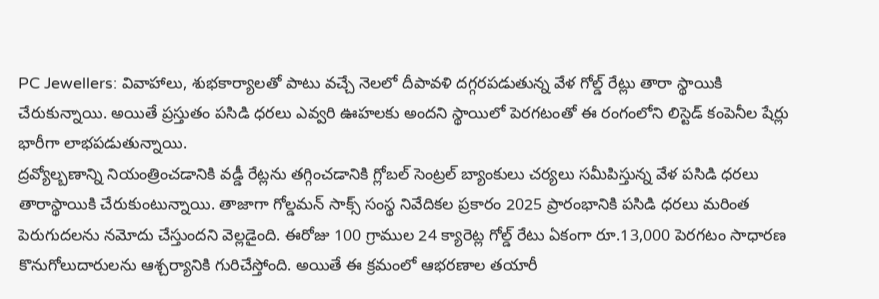PC Jewellers: వివాహాలు, శుభకార్యాలతో పాటు వచ్చే నెలలో దీపావళి దగ్గరపడుతున్న వేళ గోల్డ్ రేట్లు తారా స్థాయికి చేరుకున్నాయి. అయితే ప్రస్తుతం పసిడి ధరలు ఎవ్వరి ఊహలకు అందని స్థాయిలో పెరగటంతో ఈ రంగంలోని లిస్టెడ్ కంపెనీల షేర్లు భారీగా లాభపడుతున్నాయి.
ద్రవ్యోల్బణాన్ని నియంత్రించడానికి వడ్డీ రేట్లను తగ్గించడానికి గ్లోబల్ సెంట్రల్ బ్యాంకులు చర్యలు సమీపిస్తున్న వేళ పసిడి ధరలు తారాస్థాయికి చేరుకుంటున్నాయి. తాజాగా గోల్డమన్ సాక్స్ సంస్థ నివేదికల ప్రకారం 2025 ప్రారంభానికి పసిడి ధరలు మరింత పెరుగుదలను నమోదు చేస్తుందని వెల్లడైంది. ఈరోజు 100 గ్రాముల 24 క్యారెట్ల గోల్డ్ రేటు ఏకంగా రూ.13,000 పెరగటం సాధారణ కొనుగోలుదారులను ఆశ్చర్యానికి గురిచేస్తోంది. అయితే ఈ క్రమంలో ఆభరణాల తయారీ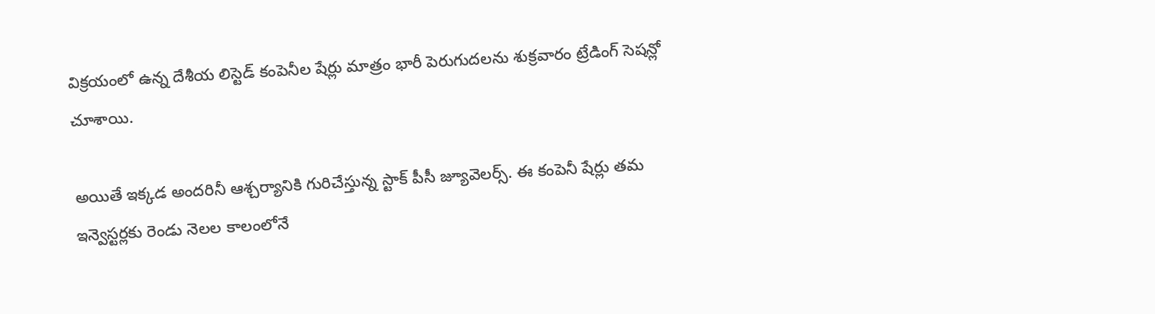విక్రయంలో ఉన్న దేశీయ లిస్టెడ్ కంపెనీల షేర్లు మాత్రం భారీ పెరుగుదలను శుక్రవారం ట్రేడింగ్ సెషన్లో చూశాయి.

అయితే ఇక్కడ అందరినీ ఆశ్చర్యానికి గురిచేస్తున్న స్టాక్ పీసీ జ్యూవెలర్స్. ఈ కంపెనీ షేర్లు తమ ఇన్వెస్టర్లకు రెండు నెలల కాలంలోనే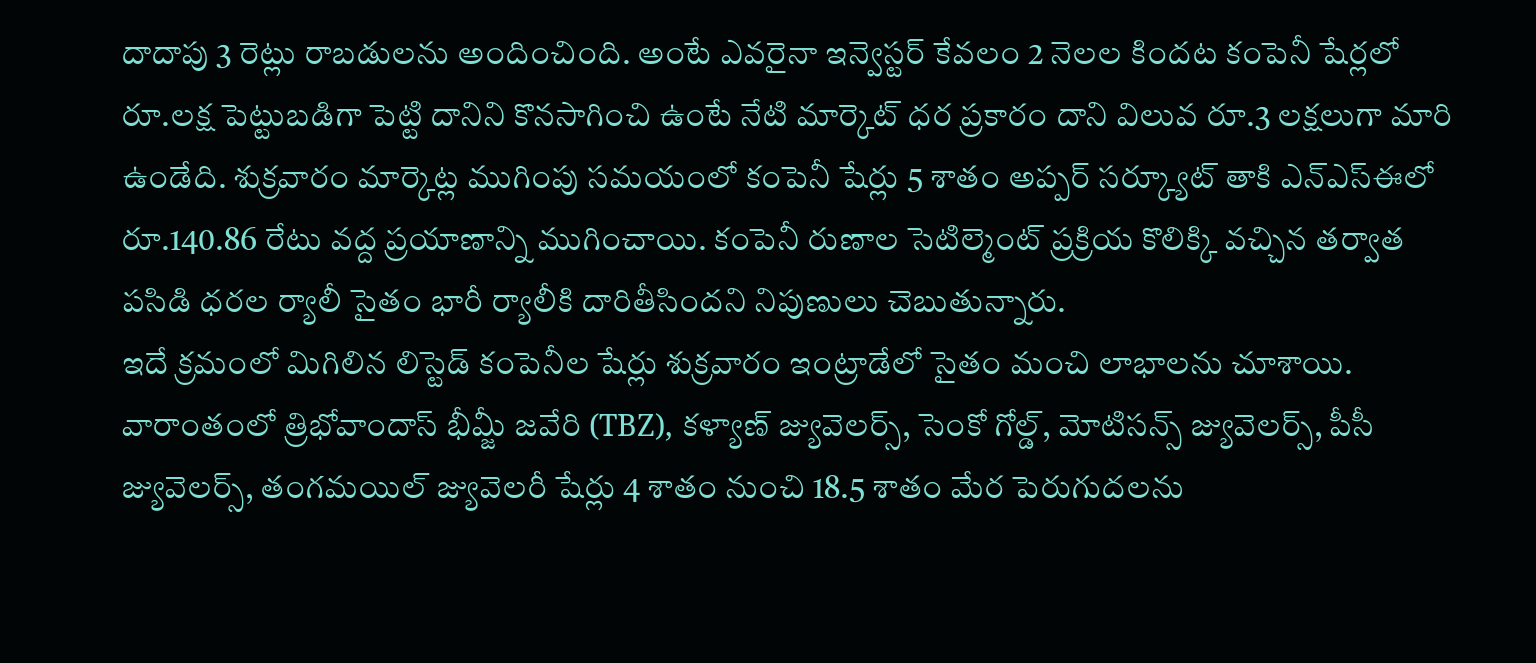దాదాపు 3 రెట్లు రాబడులను అందించింది. అంటే ఎవరైనా ఇన్వెస్టర్ కేవలం 2 నెలల కిందట కంపెనీ షేర్లలో రూ.లక్ష పెట్టుబడిగా పెట్టి దానిని కొనసాగించి ఉంటే నేటి మార్కెట్ ధర ప్రకారం దాని విలువ రూ.3 లక్షలుగా మారి ఉండేది. శుక్రవారం మార్కెట్ల ముగింపు సమయంలో కంపెనీ షేర్లు 5 శాతం అప్పర్ సర్క్యూట్ తాకి ఎన్ఎస్ఈలో రూ.140.86 రేటు వద్ద ప్రయాణాన్ని ముగించాయి. కంపెనీ రుణాల సెటిల్మెంట్ ప్రక్రియ కొలిక్కి వచ్చిన తర్వాత పసిడి ధరల ర్యాలీ సైతం భారీ ర్యాలీకి దారితీసిందని నిపుణులు చెబుతున్నారు.
ఇదే క్రమంలో మిగిలిన లిస్టెడ్ కంపెనీల షేర్లు శుక్రవారం ఇంట్రాడేలో సైతం మంచి లాభాలను చూశాయి. వారాంతంలో త్రిభోవాందాస్ భీమ్జీ జవేరి (TBZ), కళ్యాణ్ జ్యువెలర్స్, సెంకో గోల్డ్, మోటిసన్స్ జ్యువెలర్స్, పీసీ జ్యువెలర్స్, తంగమయిల్ జ్యువెలరీ షేర్లు 4 శాతం నుంచి 18.5 శాతం మేర పెరుగుదలను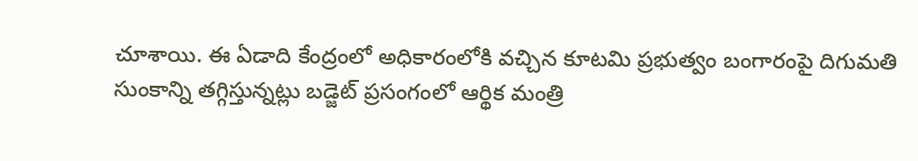చూశాయి. ఈ ఏడాది కేంద్రంలో అధికారంలోకి వచ్చిన కూటమి ప్రభుత్వం బంగారంపై దిగుమతి సుంకాన్ని తగ్గిస్తున్నట్లు బడ్జెట్ ప్రసంగంలో ఆర్థిక మంత్రి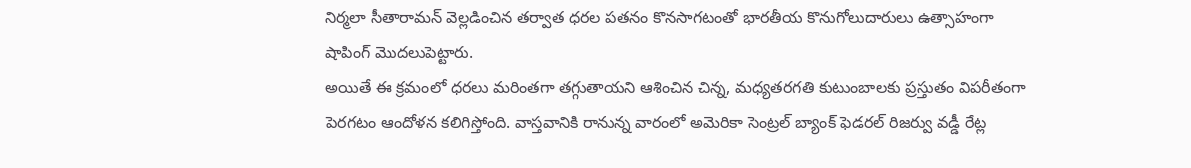నిర్మలా సీతారామన్ వెల్లడించిన తర్వాత ధరల పతనం కొనసాగటంతో భారతీయ కొనుగోలుదారులు ఉత్సాహంగా షాపింగ్ మెుదలుపెట్టారు.
అయితే ఈ క్రమంలో ధరలు మరింతగా తగ్గుతాయని ఆశించిన చిన్న, మధ్యతరగతి కుటుంబాలకు ప్రస్తుతం విపరీతంగా పెరగటం ఆందోళన కలిగిస్తోంది. వాస్తవానికి రానున్న వారంలో అమెరికా సెంట్రల్ బ్యాంక్ ఫెడరల్ రిజర్వు వడ్డీ రేట్ల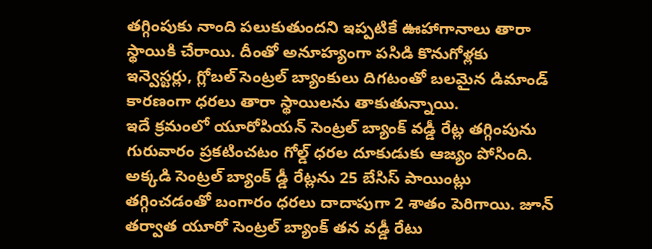తగ్గింపుకు నాంది పలుకుతుందని ఇప్పటికే ఊహాగానాలు తారా స్థాయికి చేరాయి. దీంతో అనూహ్యంగా పసిడి కొనుగోళ్లకు ఇన్వెస్టర్లు, గ్లోబల్ సెంట్రల్ బ్యాంకులు దిగటంతో బలమైన డిమాండ్ కారణంగా ధరలు తారా స్థాయిలను తాకుతున్నాయి.
ఇదే క్రమంలో యూరోపియన్ సెంట్రల్ బ్యాంక్ వడ్డీ రేట్ల తగ్గింపును గురువారం ప్రకటించటం గోల్డ్ ధరల దూకుడుకు ఆజ్యం పోసింది. అక్కడి సెంట్రల్ బ్యాంక్ డ్డీ రేట్లను 25 బేసిస్ పాయింట్లు తగ్గించడంతో బంగారం ధరలు దాదాపుగా 2 శాతం పెరిగాయి. జూన్ తర్వాత యూరో సెంట్రల్ బ్యాంక్ తన వడ్డీ రేటు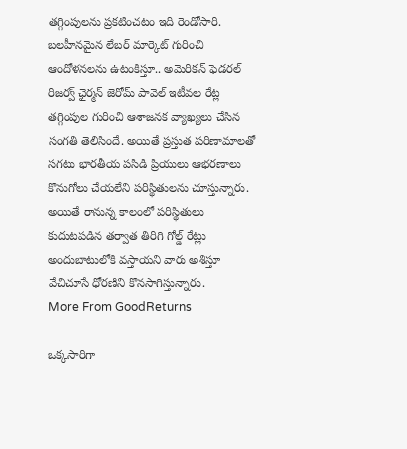తగ్గింపులను ప్రకటించటం ఇది రెండోసారి. బలహీనమైన లేబర్ మార్కెట్ గురించి ఆందోళనలను ఉటంకిస్తూ.. అమెరికన్ ఫెడరల్ రిజర్వ్ ఛైర్మన్ జెరోమ్ పావెల్ ఇటీవల రేట్ల తగ్గింపుల గురించి ఆశాజనక వ్యాఖ్యలు చేసిన సంగతి తెలిసిందే. అయితే ప్రస్తుత పరిణామాలతో సగటు భారతీయ పసిడి ప్రియులు ఆభరణాలు కొనుగోలు చేయలేని పరిస్థితులను చూస్తున్నారు. అయితే రానున్న కాలంలో పరిస్థితులు కుదుటపడిన తర్వాత తిరిగి గోల్డ్ రేట్లు అందుబాటులోకి వస్తాయని వారు అశిస్తూ వేచిచూసే ధోరణిని కొనసాగిస్తున్నారు.
More From GoodReturns

ఒక్కసారిగా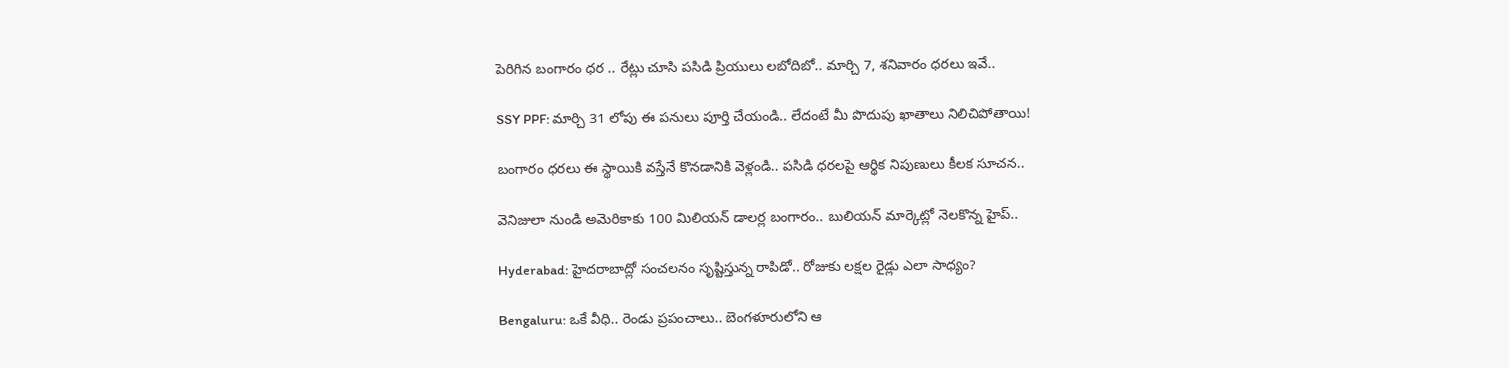పెరిగిన బంగారం ధర .. రేట్లు చూసి పసిడి ప్రియులు లబోదిబో.. మార్చి 7, శనివారం ధరలు ఇవే..

SSY PPF: మార్చి 31 లోపు ఈ పనులు పూర్తి చేయండి.. లేదంటే మీ పొదుపు ఖాతాలు నిలిచిపోతాయి!

బంగారం ధరలు ఈ స్థాయికి వస్తేనే కొనడానికి వెళ్లండి.. పసిడి ధరలపై ఆర్థిక నిపుణులు కీలక సూచన..

వెనిజులా నుండి అమెరికాకు 100 మిలియన్ డాలర్ల బంగారం.. బులియన్ మార్కెట్లో నెలకొన్న హైప్..

Hyderabad: హైదరాబాద్లో సంచలనం సృష్టిస్తున్న రాపిడో.. రోజుకు లక్షల రైడ్లు ఎలా సాధ్యం?

Bengaluru: ఒకే వీధి.. రెండు ప్రపంచాలు.. బెంగళూరులోని ఆ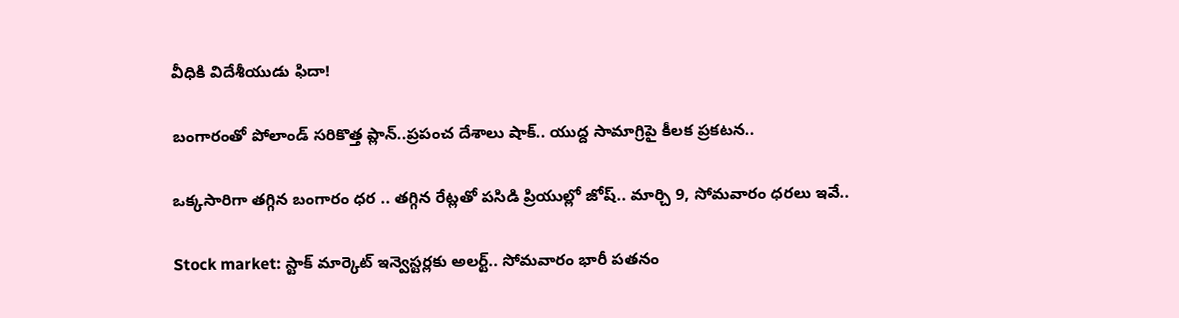వీధికి విదేశీయుడు ఫిదా!

బంగారంతో పోలాండ్ సరికొత్త ప్లాన్..ప్రపంచ దేశాలు షాక్.. యుద్ద సామాగ్రిపై కీలక ప్రకటన..

ఒక్కసారిగా తగ్గిన బంగారం ధర .. తగ్గిన రేట్లతో పసిడి ప్రియుల్లో జోష్.. మార్చి 9, సోమవారం ధరలు ఇవే..

Stock market: స్టాక్ మార్కెట్ ఇన్వెస్టర్లకు అలర్ట్.. సోమవారం భారీ పతనం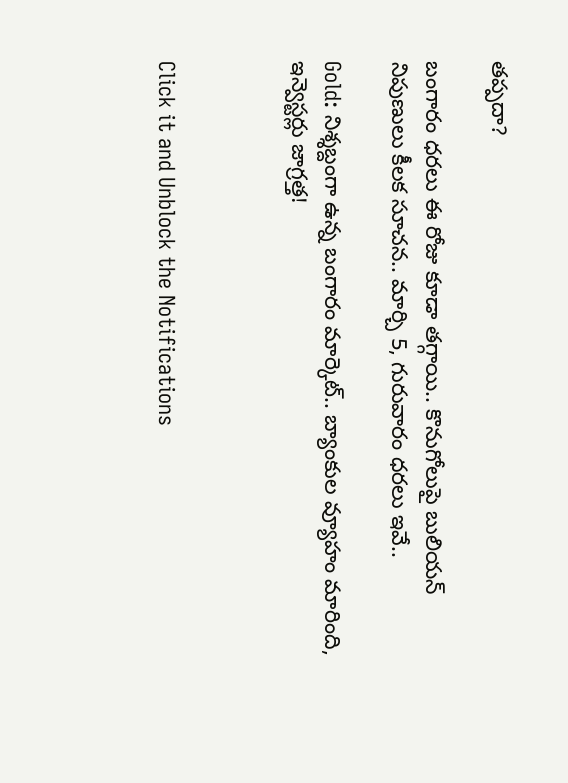తప్పదా?

బంగారం ధరలు ఈ రోజు కూడా తగ్గాయి.. కొనుగోలుపై బులియన్ నిపుణులు కీలక సూచన.. మార్చి 5, గురువారం ధరలు ఇవే..

Gold: నిశ్శబ్దంగా ఉన్న బంగారం మార్కెట్.. బ్యాంకుల వ్యూహం మారింది, ఇన్వెస్టర్లు జాగ్రత్త!



Click it and Unblock the Notifications